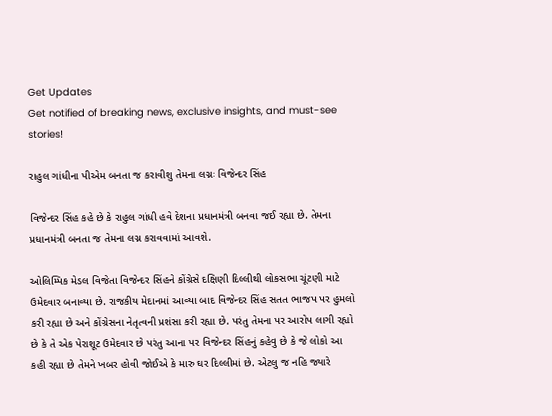Get Updates
Get notified of breaking news, exclusive insights, and must-see stories!

રાહુલ ગાંધીના પીએમ બનતા જ કરાવીશુ તેમના લગ્નઃ વિજેન્દર સિંહ

વિજેન્દર સિંહ કહે છે કે રાહુલ ગાંધી હવે દેશના પ્રધાનમંત્રી બનવા જઈ રહ્યા છે. તેમના પ્રધાનમંત્રી બનતા જ તેમના લગ્ન કરાવવામાં આવશે.

ઓલિમ્પિક મેડલ વિજેતા વિજેન્દર સિંહને કોંગ્રેસે દક્ષિણી દિલ્લીથી લોકસભા ચૂંટણી માટે ઉમેદવાર બનાવ્યા છે. રાજકીય મેદાનમાં આવ્યા બાદ વિજેન્દર સિંહ સતત ભાજપ પર હુમલો કરી રહ્યા છે અને કોંગ્રેસના નેતૃત્વની પ્રશંસા કરી રહ્યા છે. પરંતુ તેમના પર આરોપ લાગી રહ્યો છે કે તે એક પેરાશૂટ ઉમેદવાર છે પરંતુ આના પર વિજેન્દર સિંહનું કહેવુ છે કે જે લોકો આ કહી રહ્યા છે તેમને ખબર હોવી જોઈએ કે મારુ ઘર દિલ્લીમાં છે. એટલુ જ નહિ જ્યારે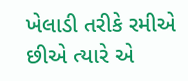ખેલાડી તરીકે રમીએ છીએ ત્યારે એ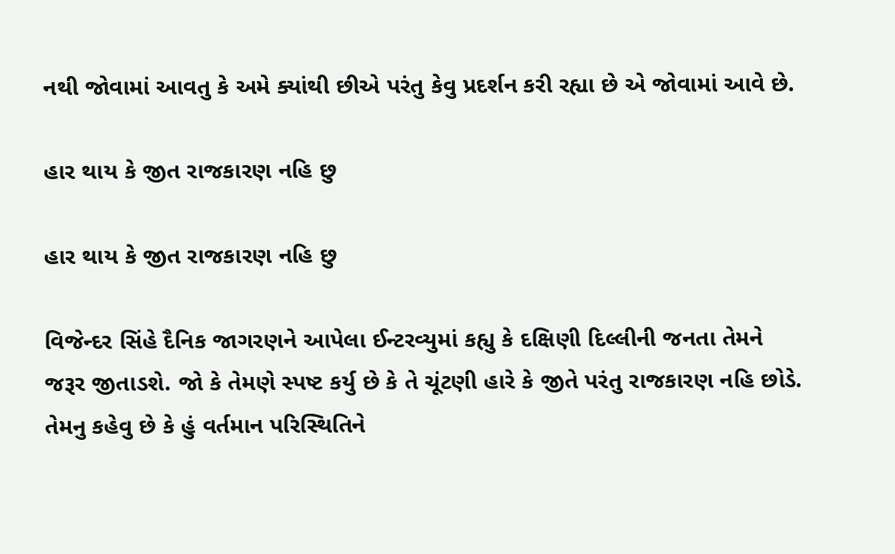નથી જોવામાં આવતુ કે અમે ક્યાંથી છીએ પરંતુ કેવુ પ્રદર્શન કરી રહ્યા છે એ જોવામાં આવે છે.

હાર થાય કે જીત રાજકારણ નહિ છુ

હાર થાય કે જીત રાજકારણ નહિ છુ

વિજેન્દર સિંહે દૈનિક જાગરણને આપેલા ઈન્ટરવ્યુમાં કહ્યુ કે દક્ષિણી દિલ્લીની જનતા તેમને જરૂર જીતાડશે. જો કે તેમણે સ્પષ્ટ કર્યુ છે કે તે ચૂંટણી હારે કે જીતે પરંતુ રાજકારણ નહિ છોડે. તેમનુ કહેવુ છે કે હું વર્તમાન પરિસ્થિતિને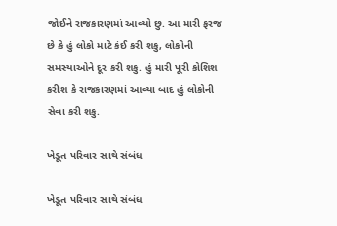જોઈને રાજકારણમાં આવ્યો છુ. આ મારી ફરજ છે કે હું લોકો માટે કંઈ કરી શકુ, લોકોની સમસ્યાઓને દૂર કરી શકુ. હું મારી પૂરી કોશિશ કરીશ કે રાજકારણમાં આવ્યા બાદ હું લોકોની સેવા કરી શકુ.

ખેડૂત પરિવાર સાથે સંબંધ

ખેડૂત પરિવાર સાથે સંબંધ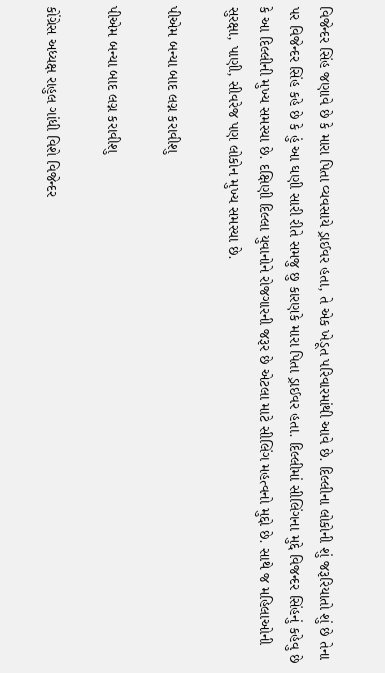વિજેન્દર સિંહ જણાવે છે કે મારા પિતા વ્યવસાયે ડ્રાઈવર હતા, તે એક ખેડૂત પરિવારમાંથી આવે છે. દિલ્લીના લોકોની શું જરૂરિયાતો શું છે તેના પર વિજેન્દર સિંહ કહે છે કે હું આ ઘણી સારી રીતે સમજુ છુ કારણકે મારા પિતા ડ્રાઈવર હતા. દિલ્લીમાં સીલિંગના મુદ્દે વિજન્દર સિંહનું કહેવુ છે કે આ દિલ્લીની મુખ્ય સમસ્યા છે. દક્ષિણી દિલ્લા યુવાનોને રોજગારની જરૂર છે એટલા માટે સીલિંગ મહત્વનો મુદ્દો છે. સાથે જ મહિલાઓની સુરક્ષા, પાણી, સીવરેજ પણ લોકોન મુખ્ય સમસ્યા છે.

પીએમ બન્યા બાદ લગ્ન કરાવીશુ

પીએમ બન્યા બાદ લગ્ન કરાવીશુ

કોંગ્રેસ અધ્યક્ષ રાહુલ ગાંધી વિશે વિજેન્દર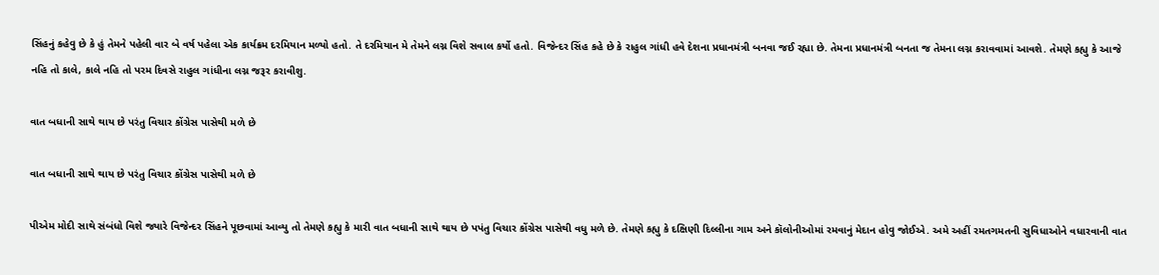સિંહનું કહેવુ છે કે હું તેમને પહેલી વાર બે વર્ષ પહેલા એક કાર્યક્રમ દરમિયાન મળ્યો હતો. તે દરમિયાન મે તેમને લગ્ન વિશે સવાલ કર્યો હતો. વિજેન્દર સિંહ કહે છે કે રાહુલ ગાંધી હવે દેશના પ્રધાનમંત્રી બનવા જઈ રહ્યા છે. તેમના પ્રધાનમંત્રી બનતા જ તેમના લગ્ન કરાવવામાં આવશે. તેમણે કહ્યુ કે આજે નહિ તો કાલે, કાલે નહિ તો પરમ દિવસે રાહુલ ગાંધીના લગ્ન જરૂર કરાવીશુ.

વાત બધાની સાથે થાય છે પરંતુ વિચાર કોંગ્રેસ પાસેથી મળે છે

વાત બધાની સાથે થાય છે પરંતુ વિચાર કોંગ્રેસ પાસેથી મળે છે

પીએમ મોદી સાથે સંબંધો વિશે જ્યારે વિજેન્દર સિંહને પૂછવામાં આવ્યુ તો તેમણે કહ્યુ કે મારી વાત બધાની સાથે થાય છે પપંતુ વિચાર કોંગ્રેસ પાસેથી વધુ મળે છે. તેમણે કહ્યુ કે દક્ષિણી દિલ્લીના ગામ અને કૉલોનીઓમાં રમવાનું મેદાન હોવુ જોઈએ. અમે અહીં રમતગમતની સુવિધાઓને વધારવાની વાત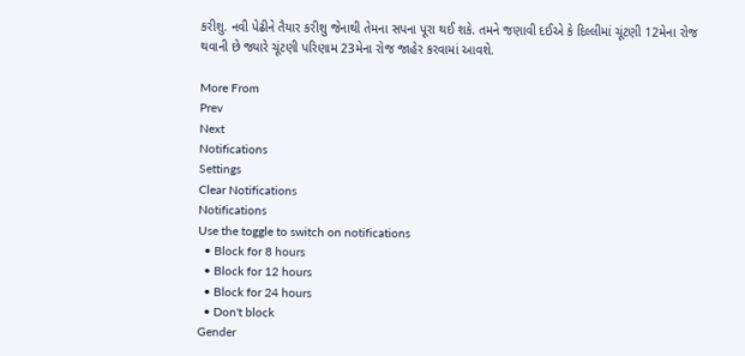કરીશુ. નવી પેઢીને તૈયાર કરીશુ જેનાથી તેમના સપના પૂરા થઈ શકે. તમને જણાવી દઈએ કે દિલ્લીમાં ચૂંટણી 12મેના રોજ થવાની છે જ્યારે ચૂંટણી પરિણામ 23મેના રોજ જાહેર કરવામાં આવશે.

More From
Prev
Next
Notifications
Settings
Clear Notifications
Notifications
Use the toggle to switch on notifications
  • Block for 8 hours
  • Block for 12 hours
  • Block for 24 hours
  • Don't block
Gender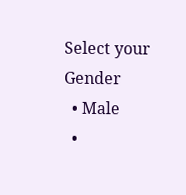Select your Gender
  • Male
  •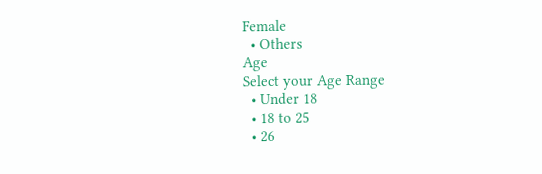Female
  • Others
Age
Select your Age Range
  • Under 18
  • 18 to 25
  • 26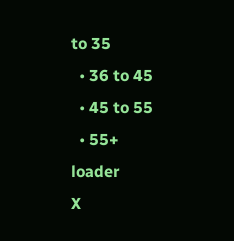to 35
  • 36 to 45
  • 45 to 55
  • 55+
loader
X